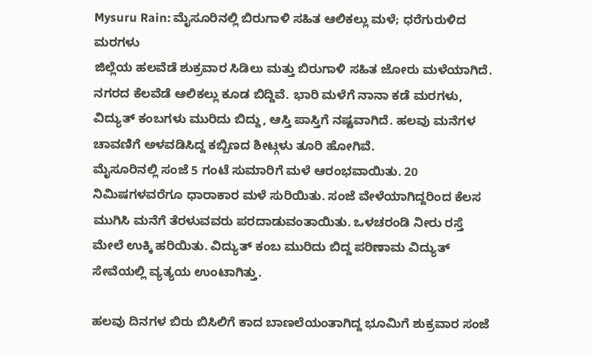Mysuru Rain: ಮೈಸೂರಿನಲ್ಲಿ ಬಿರುಗಾಳಿ ಸಹಿತ ಆಲಿಕಲ್ಲು ಮಳೆ; ಧರೆಗುರುಳಿದ ಮರಗಳು
ಜಿಲ್ಲೆಯ ಹಲವೆಡೆ ಶುಕ್ರವಾರ ಸಿಡಿಲು ಮತ್ತು ಬಿರುಗಾಳಿ ಸಹಿತ ಜೋರು ಮಳೆಯಾಗಿದೆ. ನಗರದ ಕೆಲವೆಡೆ ಆಲಿಕಲ್ಲು ಕೂಡ ಬಿದ್ದಿವೆ. ಭಾರಿ ಮಳೆಗೆ ನಾನಾ ಕಡೆ ಮರಗಳು, ವಿದ್ಯುತ್ ಕಂಬಗಳು ಮುರಿದು ಬಿದ್ದು, ಆಸ್ತಿ ಪಾಸ್ತಿಗೆ ನಷ್ಟವಾಗಿದೆ. ಹಲವು ಮನೆಗಳ ಚಾವಣಿಗೆ ಅಳವಡಿಸಿದ್ದ ಕಬ್ಬಿಣದ ಶೀಟ್ಗಳು ತೂರಿ ಹೋಗಿವೆ.
ಮೈಸೂರಿನಲ್ಲಿ ಸಂಜೆ 5 ಗಂಟೆ ಸುಮಾರಿಗೆ ಮಳೆ ಆರಂಭವಾಯಿತು. 20 ನಿಮಿಷಗಳವರೆಗೂ ಧಾರಾಕಾರ ಮಳೆ ಸುರಿಯಿತು. ಸಂಜೆ ವೇಳೆಯಾಗಿದ್ದರಿಂದ ಕೆಲಸ ಮುಗಿಸಿ ಮನೆಗೆ ತೆರಳುವವರು ಪರದಾಡುವಂತಾಯಿತು. ಒಳಚರಂಡಿ ನೀರು ರಸ್ತೆ ಮೇಲೆ ಉಕ್ಕಿ ಹರಿಯಿತು. ವಿದ್ಯುತ್ ಕಂಬ ಮುರಿದು ಬಿದ್ದ ಪರಿಣಾಮ ವಿದ್ಯುತ್ ಸೇವೆಯಲ್ಲಿ ವ್ಯತ್ಯಯ ಉಂಟಾಗಿತ್ತು.

ಹಲವು ದಿನಗಳ ಬಿರು ಬಿಸಿಲಿಗೆ ಕಾದ ಬಾಣಲೆಯಂತಾಗಿದ್ದ ಭೂಮಿಗೆ ಶುಕ್ರವಾರ ಸಂಜೆ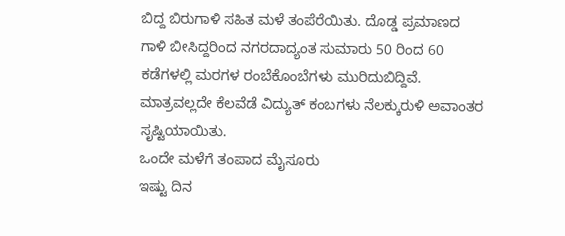ಬಿದ್ದ ಬಿರುಗಾಳಿ ಸಹಿತ ಮಳೆ ತಂಪೆರೆಯಿತು. ದೊಡ್ಡ ಪ್ರಮಾಣದ ಗಾಳಿ ಬೀಸಿದ್ದರಿಂದ ನಗರದಾದ್ಯಂತ ಸುಮಾರು 50 ರಿಂದ 60 ಕಡೆಗಳಲ್ಲಿ ಮರಗಳ ರಂಬೆಕೊಂಬೆಗಳು ಮುರಿದುಬಿದ್ದಿವೆ. ಮಾತ್ರವಲ್ಲದೇ ಕೆಲವೆಡೆ ವಿದ್ಯುತ್ ಕಂಬಗಳು ನೆಲಕ್ಕುರುಳಿ ಅವಾಂತರ ಸೃಷ್ಟಿಯಾಯಿತು.
ಒಂದೇ ಮಳೆಗೆ ತಂಪಾದ ಮೈಸೂರು
ಇಷ್ಟು ದಿನ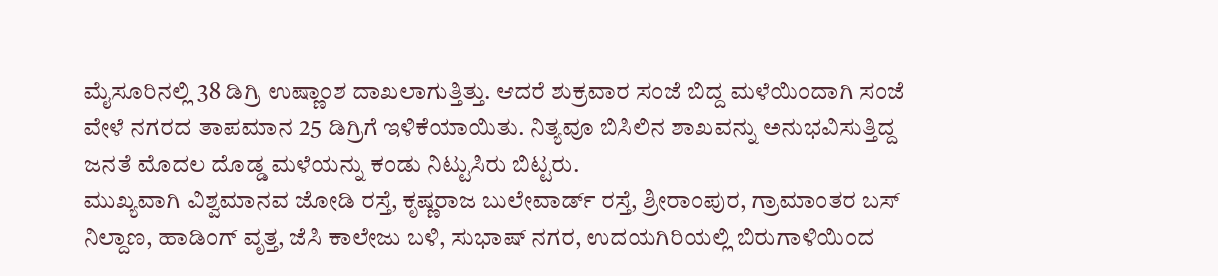ಮೈಸೂರಿನಲ್ಲಿ 38 ಡಿಗ್ರಿ ಉಷ್ಣಾಂಶ ದಾಖಲಾಗುತ್ತಿತ್ತು. ಆದರೆ ಶುಕ್ರವಾರ ಸಂಜೆ ಬಿದ್ದ ಮಳೆಯಿಂದಾಗಿ ಸಂಜೆ ವೇಳೆ ನಗರದ ತಾಪಮಾನ 25 ಡಿಗ್ರಿಗೆ ಇಳಿಕೆಯಾಯಿತು. ನಿತ್ಯವೂ ಬಿಸಿಲಿನ ಶಾಖವನ್ನು ಅನುಭವಿಸುತ್ತಿದ್ದ ಜನತೆ ಮೊದಲ ದೊಡ್ಡ ಮಳೆಯನ್ನು ಕಂಡು ನಿಟ್ಟುಸಿರು ಬಿಟ್ಟರು.
ಮುಖ್ಯವಾಗಿ ವಿಶ್ವಮಾನವ ಜೋಡಿ ರಸ್ತೆ, ಕೃಷ್ಣರಾಜ ಬುಲೇವಾರ್ಡ್ ರಸ್ತೆ, ಶ್ರೀರಾಂಪುರ, ಗ್ರಾಮಾಂತರ ಬಸ್ ನಿಲ್ದಾಣ, ಹಾಡಿಂಗ್ ವೃತ್ತ, ಜೆಸಿ ಕಾಲೇಜು ಬಳಿ, ಸುಭಾಷ್ ನಗರ, ಉದಯಗಿರಿಯಲ್ಲಿ ಬಿರುಗಾಳಿಯಿಂದ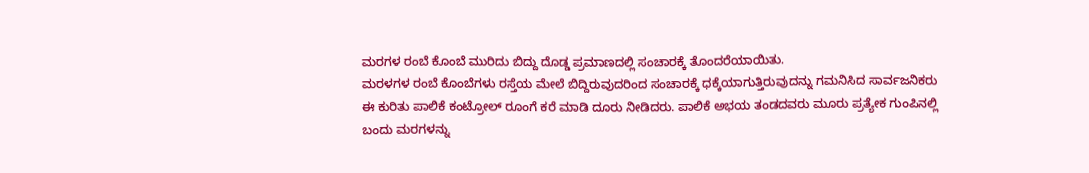ಮರಗಳ ರಂಬೆ ಕೊಂಬೆ ಮುರಿದು ಬಿದ್ದು ದೊಡ್ಡ ಪ್ರಮಾಣದಲ್ಲಿ ಸಂಚಾರಕ್ಕೆ ತೊಂದರೆಯಾಯಿತು.
ಮರಳಗಳ ರಂಬೆ ಕೊಂಬೆಗಳು ರಸ್ತೆಯ ಮೇಲೆ ಬಿದ್ದಿರುವುದರಿಂದ ಸಂಚಾರಕ್ಕೆ ಧಕ್ಕೆಯಾಗುತ್ತಿರುವುದನ್ನು ಗಮನಿಸಿದ ಸಾರ್ವಜನಿಕರು ಈ ಕುರಿತು ಪಾಲಿಕೆ ಕಂಟ್ರೋಲ್ ರೂಂಗೆ ಕರೆ ಮಾಡಿ ದೂರು ನೀಡಿದರು. ಪಾಲಿಕೆ ಅಭಯ ತಂಡದವರು ಮೂರು ಪ್ರತ್ಯೇಕ ಗುಂಪಿನಲ್ಲಿ ಬಂದು ಮರಗಳನ್ನು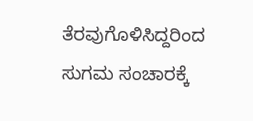ತೆರವುಗೊಳಿಸಿದ್ದರಿಂದ ಸುಗಮ ಸಂಚಾರಕ್ಕೆ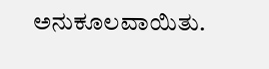ಅನುಕೂಲವಾಯಿತು.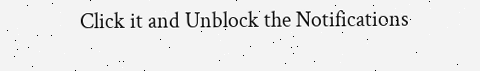Click it and Unblock the Notifications